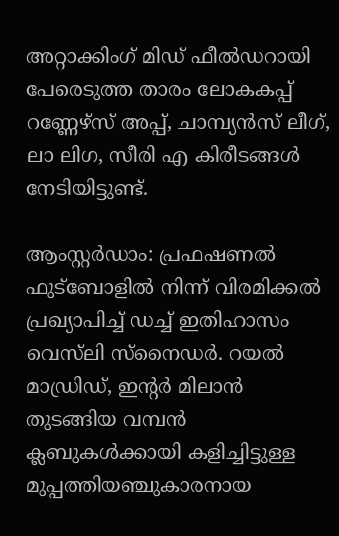അറ്റാക്കിംഗ് മിഡ് ഫീല്‍ഡറായി പേരെടുത്ത താരം ലോകകപ്പ് റണ്ണേഴ്‌സ് അപ്പ്, ചാമ്പ്യന്‍സ് ലീഗ്, ലാ ലിഗ, സീരി എ കിരീടങ്ങള്‍ നേടിയിട്ടുണ്ട്.

ആംസ്റ്റര്‍ഡാം: പ്രഫഷണല്‍ ഫുട്ബോളില്‍ നിന്ന് വിരമിക്കല്‍ പ്രഖ്യാപിച്ച് ഡച്ച് ഇതിഹാസം വെസ്‌ലി സ്‌നൈഡര്‍. റയല്‍ മാഡ്രിഡ്, ഇന്‍റര്‍ മിലാന്‍ തുടങ്ങിയ വമ്പന്‍ ക്ലബുകള്‍ക്കായി കളിച്ചിട്ടുള്ള മുപ്പത്തിയഞ്ചുകാരനായ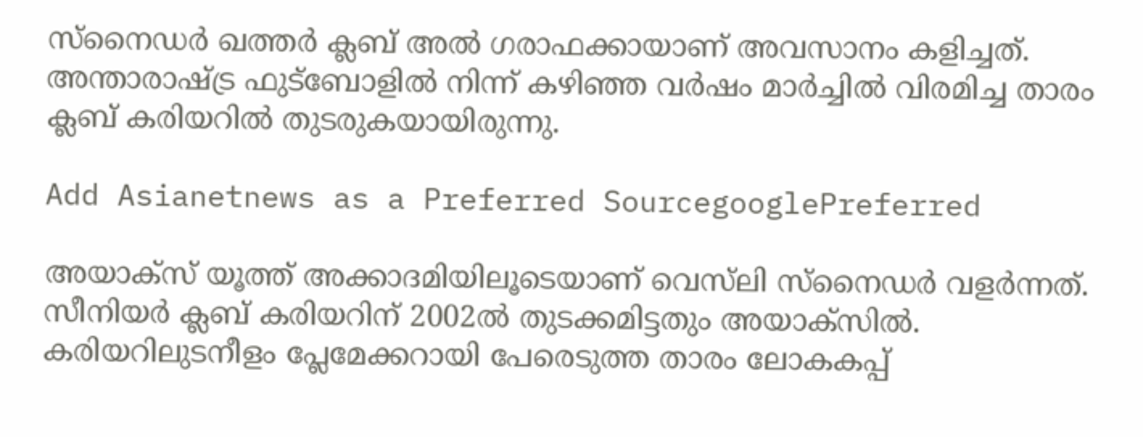സ്‌നൈഡര്‍ ഖത്തര്‍ ക്ലബ് അല്‍ ഗരാഫക്കായാണ് അവസാനം കളിച്ചത്. അന്താരാഷ്ട്ര ഫുട്ബോളില്‍ നിന്ന് കഴിഞ്ഞ വര്‍ഷം മാര്‍ച്ചില്‍ വിരമിച്ച താരം ക്ലബ് കരിയറില്‍ തുടരുകയായിരുന്നു.

Add Asianetnews as a Preferred SourcegooglePreferred

അയാക്‌സ് യൂത്ത് അക്കാദമിയിലൂടെയാണ് വെസ്‌ലി സ്‌നൈഡര്‍ വളര്‍ന്നത്. സീനിയര്‍ ക്ലബ് കരിയറിന് 2002ല്‍ തുടക്കമിട്ടതും അയാക്‌സില്‍. കരിയറിലുടനീളം പ്ലേമേക്കറായി പേരെടുത്ത താരം ലോകകപ്പ്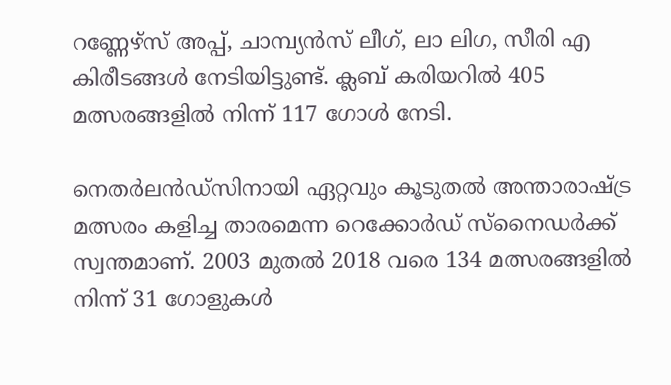റണ്ണേഴ്‌സ് അപ്പ്, ചാമ്പ്യന്‍സ് ലീഗ്, ലാ ലിഗ, സീരി എ കിരീടങ്ങള്‍ നേടിയിട്ടുണ്ട്. ക്ലബ് കരിയറില്‍ 405 മത്സരങ്ങളില്‍ നിന്ന് 117 ഗോള്‍ നേടി.

നെതര്‍ലന്‍ഡ്‌സിനായി ഏറ്റവും കൂടുതല്‍ അന്താരാഷ്ട്ര മത്സരം കളിച്ച താരമെന്ന റെക്കോര്‍ഡ് സ്‌നൈഡര്‍ക്ക് സ്വന്തമാണ്. 2003 മുതല്‍ 2018 വരെ 134 മത്സരങ്ങളില്‍ നിന്ന് 31 ഗോളുകള്‍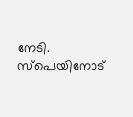നേടി. സ്‌പെയിനോട്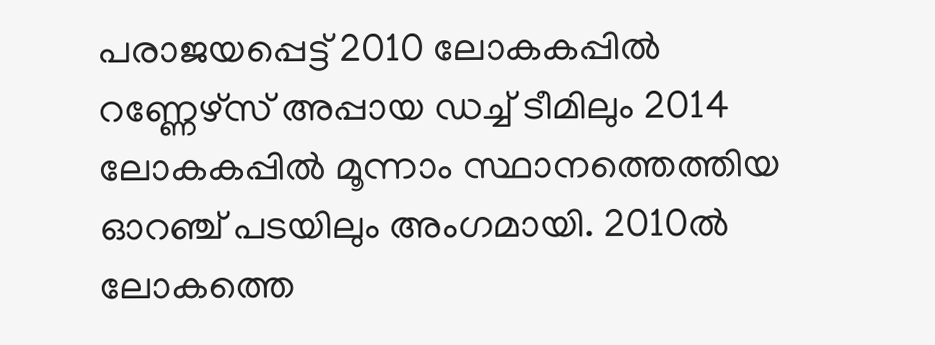പരാജയപ്പെട്ട് 2010 ലോകകപ്പില്‍ റണ്ണേഴ്‌സ് അപ്പായ ഡച്ച് ടീമിലും 2014 ലോകകപ്പില്‍ മൂന്നാം സ്ഥാനത്തെത്തിയ ഓറഞ്ച് പടയിലും അംഗമായി. 2010ല്‍ ലോകത്തെ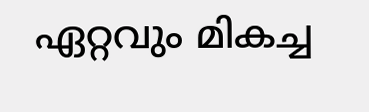ഏറ്റവും മികച്ച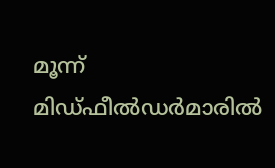മൂന്ന് മിഡ്ഫീല്‍ഡര്‍മാരില്‍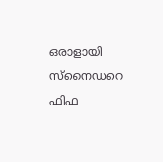ഒരാളായി സ്‌നൈഡറെ ഫിഫ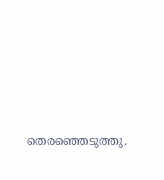തെരഞ്ഞെടുത്തു.